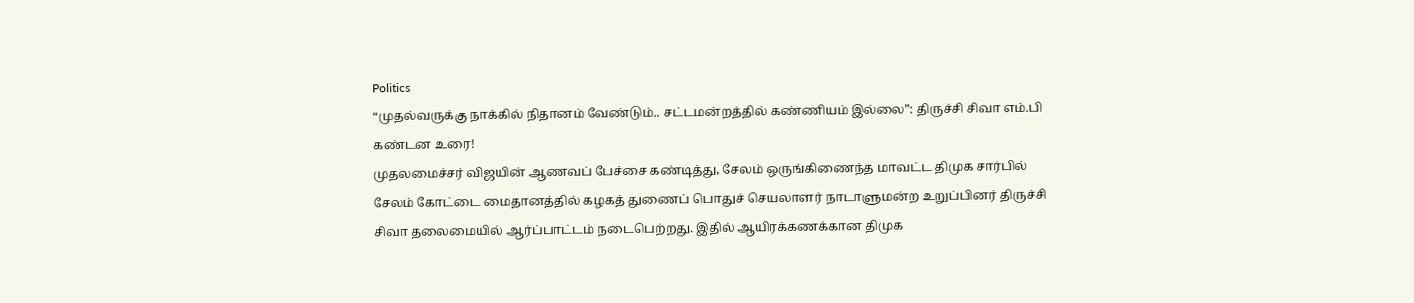Politics
“முதல்வருக்கு நாக்கில் நிதானம் வேண்டும்.. சட்டமன்றத்தில் கண்ணியம் இல்லை”: திருச்சி சிவா எம்.பி கண்டன உரை!
முதலமைச்சர் விஜயின் ஆணவப் பேச்சை கண்டித்து, சேலம் ஒருங்கிணைந்த மாவட்ட திமுக சார்பில் சேலம் கோட்டை மைதானத்தில் கழகத் துணைப் பொதுச் செயலாளர் நாடாளுமன்ற உறுப்பினர் திருச்சி சிவா தலைமையில் ஆர்ப்பாட்டம் நடைபெற்றது. இதில் ஆயிரக்கணக்கான திமுக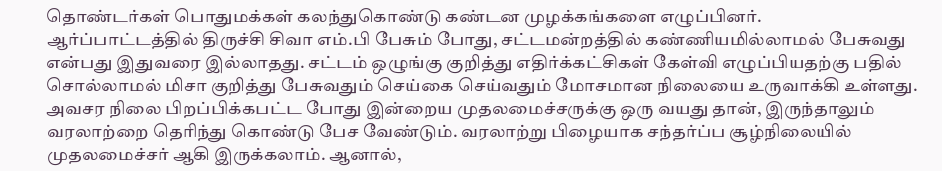தொண்டர்கள் பொதுமக்கள் கலந்துகொண்டு கண்டன முழக்கங்களை எழுப்பினர்.
ஆர்ப்பாட்டத்தில் திருச்சி சிவா எம்.பி பேசும் போது, சட்டமன்றத்தில் கண்ணியமில்லாமல் பேசுவது என்பது இதுவரை இல்லாதது. சட்டம் ஒழுங்கு குறித்து எதிர்க்கட்சிகள் கேள்வி எழுப்பியதற்கு பதில் சொல்லாமல் மிசா குறித்து பேசுவதும் செய்கை செய்வதும் மோசமான நிலையை உருவாக்கி உள்ளது.
அவசர நிலை பிறப்பிக்கபட்ட போது இன்றைய முதலமைச்சருக்கு ஒரு வயது தான், இருந்தாலும் வரலாற்றை தெரிந்து கொண்டு பேச வேண்டும். வரலாற்று பிழையாக சந்தர்ப்ப சூழ்நிலையில் முதலமைச்சர் ஆகி இருக்கலாம். ஆனால்,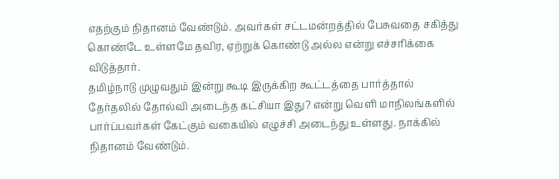எதற்கும் நிதானம் வேண்டும். அவர்கள் சட்டமன்றத்தில் பேசுவதை சகித்து கொண்டே உள்ளமே தவிர, ஏற்றுக் கொண்டு அல்ல என்று எச்சரிக்கை விடுத்தார்.
தமிழ்நாடு முழுவதும் இன்று கூடி இருக்கிற கூட்டத்தை பார்த்தால் தேர்தலில் தோல்வி அடைந்த கட்சியா இது? என்று வெளி மாநிலங்களில் பார்ப்பவர்கள் கேட்கும் வகையில் எழுச்சி அடைந்து உள்ளது. நாக்கில் நிதானம் வேண்டும்.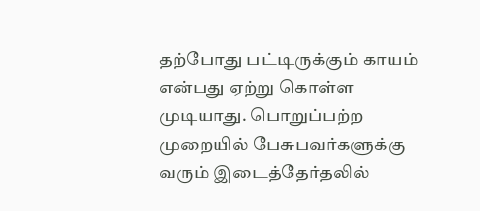தற்போது பட்டிருக்கும் காயம் என்பது ஏற்று கொள்ள முடியாது. பொறுப்பற்ற முறையில் பேசுபவர்களுக்கு வரும் இடைத்தேர்தலில்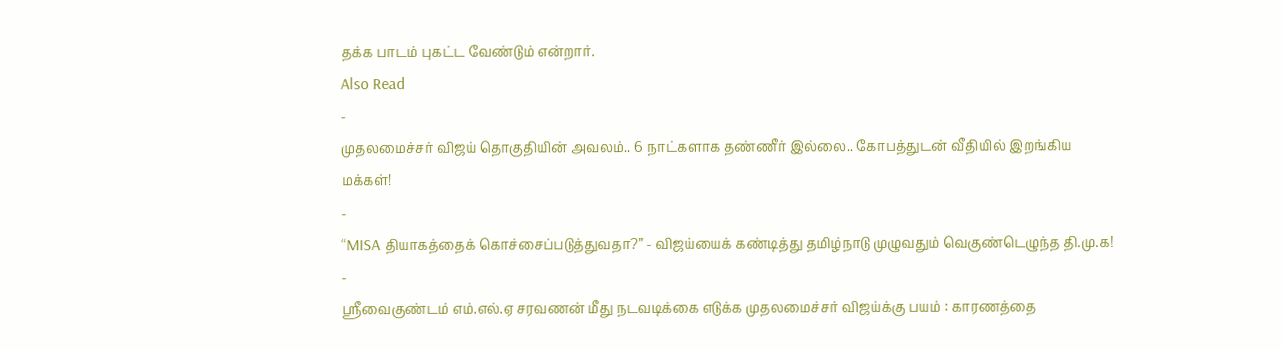தக்க பாடம் புகட்ட வேண்டும் என்றார்.
Also Read
-
முதலமைச்சர் விஜய் தொகுதியின் அவலம்.. 6 நாட்களாக தண்ணீர் இல்லை.. கோபத்துடன் வீதியில் இறங்கிய மக்கள்!
-
“MISA தியாகத்தைக் கொச்சைப்படுத்துவதா?” - விஜய்யைக் கண்டித்து தமிழ்நாடு முழுவதும் வெகுண்டெழுந்த தி.மு.க!
-
ஸ்ரீவைகுண்டம் எம்.எல்.ஏ சரவணன் மீது நடவடிக்கை எடுக்க முதலமைச்சர் விஜய்க்கு பயம் : காரணத்தை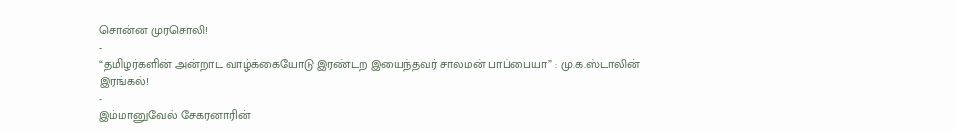சொன்ன முரசொலி!
-
“தமிழர்களின் அன்றாட வாழ்க்கையோடு இரண்டற இயைந்தவர் சாலமன் பாப்பையா” : மு.க.ஸ்டாலின் இரங்கல்!
-
இம்மானுவேல் சேகரனாரின்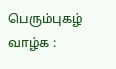பெரும்புகழ் வாழ்க :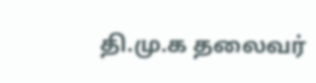தி.மு.க தலைவர்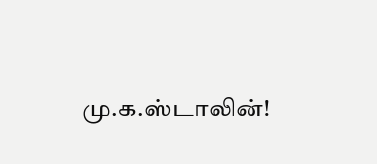மு.க.ஸ்டாலின்!